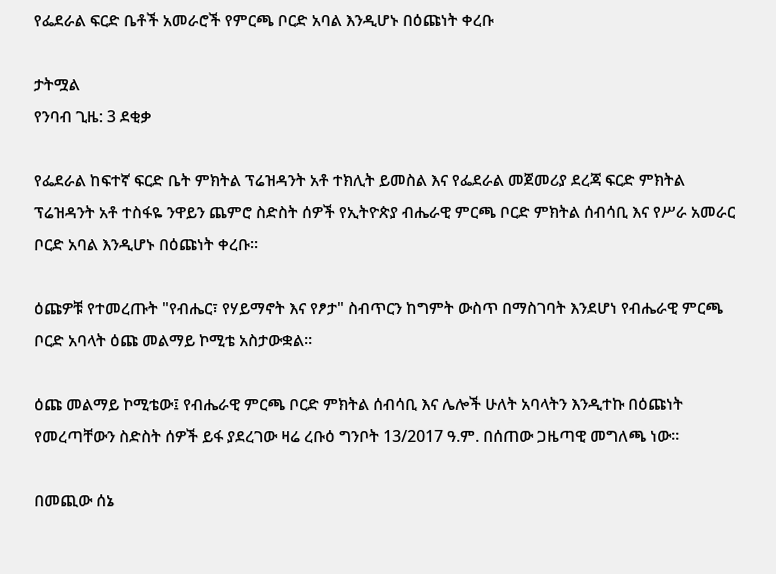የፌደራል ፍርድ ቤቶች አመራሮች የምርጫ ቦርድ አባል እንዲሆኑ በዕጩነት ቀረቡ

ታትሟል
የንባብ ጊዜ: 3 ደቂቃ

የፌደራል ከፍተኛ ፍርድ ቤት ምክትል ፕሬዝዳንት አቶ ተክሊት ይመስል እና የፌደራል መጀመሪያ ደረጃ ፍርድ ምክትል ፕሬዝዳንት አቶ ተስፋዬ ንዋይን ጨምሮ ስድስት ሰዎች የኢትዮጵያ ብሔራዊ ምርጫ ቦርድ ምክትል ሰብሳቢ እና የሥራ አመራር ቦርድ አባል እንዲሆኑ በዕጩነት ቀረቡ።

ዕጩዎቹ የተመረጡት "የብሔር፣ የሃይማኖት እና የፆታ" ስብጥርን ከግምት ውስጥ በማስገባት እንደሆነ የብሔራዊ ምርጫ ቦርድ አባላት ዕጩ መልማይ ኮሚቴ አስታውቋል።

ዕጩ መልማይ ኮሚቴው፤ የብሔራዊ ምርጫ ቦርድ ምክትል ሰብሳቢ እና ሌሎች ሁለት አባላትን እንዲተኩ በዕጩነት የመረጣቸውን ስድስት ሰዎች ይፋ ያደረገው ዛሬ ረቡዕ ግንቦት 13/2017 ዓ.ም. በሰጠው ጋዜጣዊ መግለጫ ነው።

በመጪው ሰኔ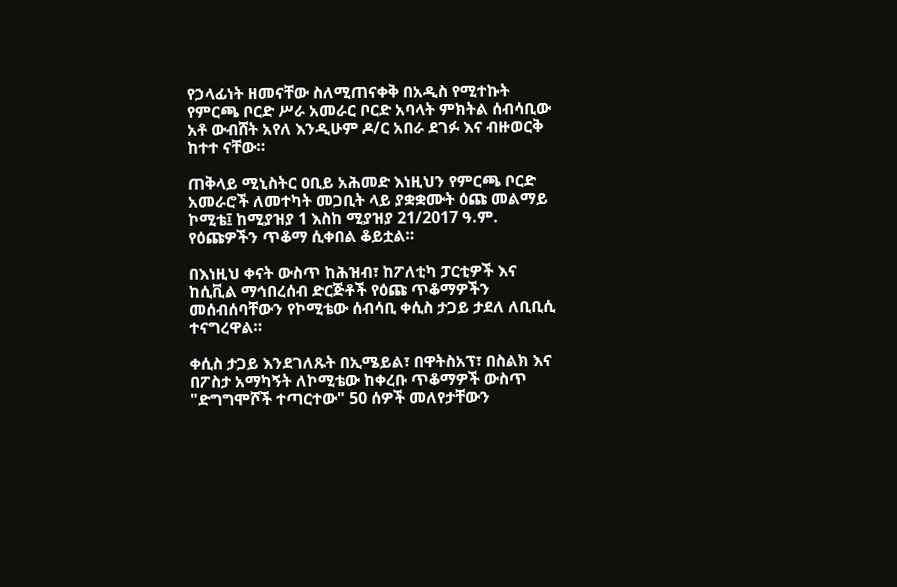የኃላፊነት ዘመናቸው ስለሚጠናቀቅ በአዲስ የሚተኩት የምርጫ ቦርድ ሥራ አመራር ቦርድ አባላት ምክትል ሰብሳቢው አቶ ውብሸት አየለ እንዲሁም ዶ/ር አበራ ደገፉ እና ብዙወርቅ ከተተ ናቸው።

ጠቅላይ ሚኒስትር ዐቢይ አሕመድ እነዚህን የምርጫ ቦርድ አመራሮች ለመተካት መጋቢት ላይ ያቋቋሙት ዕጩ መልማይ ኮሚቴ፤ ከሚያዝያ 1 እስከ ሚያዝያ 21/2017 ዓ.ም. የዕጩዎችን ጥቆማ ሲቀበል ቆይቷል።

በእነዚህ ቀናት ውስጥ ከሕዝብ፣ ከፖለቲካ ፓርቲዎች እና ከሲቪል ማኅበረሰብ ድርጅቶች የዕጩ ጥቆማዎችን መሰብሰባቸውን የኮሚቴው ሰብሳቢ ቀሲስ ታጋይ ታደለ ለቢቢሲ ተናግረዋል።

ቀሲስ ታጋይ እንደገለጹት በኢሜይል፣ በዋትስአፕ፣ በስልክ እና በፖስታ አማካኝት ለኮሚቴው ከቀረቡ ጥቆማዎች ውስጥ "ድግግሞሾች ተጣርተው" 50 ሰዎች መለየታቸውን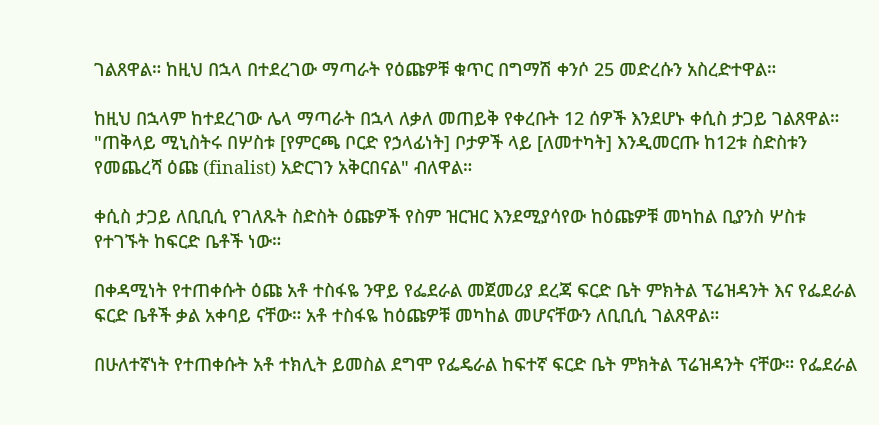ገልጸዋል። ከዚህ በኋላ በተደረገው ማጣራት የዕጩዎቹ ቁጥር በግማሽ ቀንሶ 25 መድረሱን አስረድተዋል።

ከዚህ በኋላም ከተደረገው ሌላ ማጣራት በኋላ ለቃለ መጠይቅ የቀረቡት 12 ሰዎች እንደሆኑ ቀሲስ ታጋይ ገልጸዋል። "ጠቅላይ ሚኒስትሩ በሦስቱ [የምርጫ ቦርድ የኃላፊነት] ቦታዎች ላይ [ለመተካት] እንዲመርጡ ከ12ቱ ስድስቱን የመጨረሻ ዕጩ (finalist) አድርገን አቅርበናል" ብለዋል።

ቀሲስ ታጋይ ለቢቢሲ የገለጹት ስድስት ዕጩዎች የስም ዝርዝር እንደሚያሳየው ከዕጩዎቹ መካከል ቢያንስ ሦስቱ የተገኙት ከፍርድ ቤቶች ነው።

በቀዳሚነት የተጠቀሱት ዕጩ አቶ ተስፋዬ ንዋይ የፌደራል መጀመሪያ ደረጃ ፍርድ ቤት ምክትል ፕሬዝዳንት እና የፌደራል ፍርድ ቤቶች ቃል አቀባይ ናቸው። አቶ ተስፋዬ ከዕጩዎቹ መካከል መሆናቸውን ለቢቢሲ ገልጸዋል።

በሁለተኛነት የተጠቀሱት አቶ ተክሊት ይመስል ደግሞ የፌዴራል ከፍተኛ ፍርድ ቤት ምክትል ፕሬዝዳንት ናቸው። የፌደራል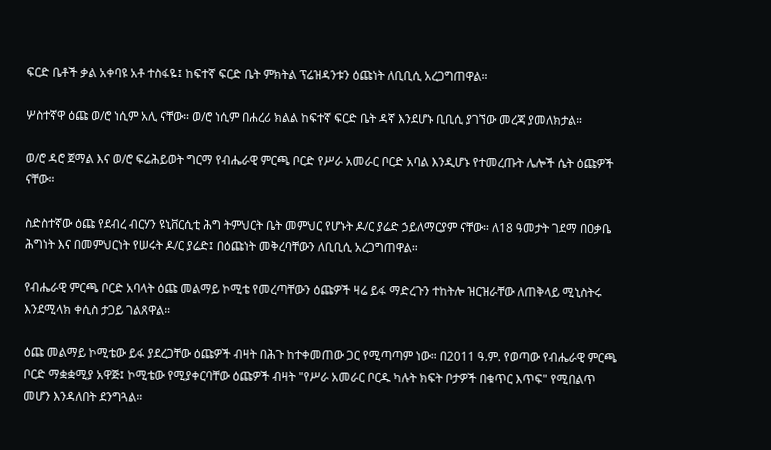ፍርድ ቤቶች ቃል አቀባዩ አቶ ተስፋዬ፤ ከፍተኛ ፍርድ ቤት ምክትል ፕሬዝዳንቱን ዕጩነት ለቢቢሲ አረጋግጠዋል።

ሦስተኛዋ ዕጩ ወ/ሮ ነሲም አሊ ናቸው። ወ/ሮ ነሲም በሐረሪ ክልል ከፍተኛ ፍርድ ቤት ዳኛ እንደሆኑ ቢቢሲ ያገኘው መረጃ ያመለክታል።

ወ/ሮ ዳሮ ጀማል እና ወ/ሮ ፍሬሕይወት ግርማ የብሔራዊ ምርጫ ቦርድ የሥራ አመራር ቦርድ አባል እንዲሆኑ የተመረጡት ሌሎች ሴት ዕጩዎች ናቸው።

ስድስተኛው ዕጩ የደብረ ብርሃን ዩኒቨርሲቲ ሕግ ትምህርት ቤት መምህር የሆኑት ዶ/ር ያሬድ ኃይለማርያም ናቸው። ለ18 ዓመታት ገደማ በዐቃቤ ሕግነት እና በመምህርነት የሠሩት ዶ/ር ያሬድ፤ በዕጩነት መቅረባቸውን ለቢቢሲ አረጋግጠዋል።

የብሔራዊ ምርጫ ቦርድ አባላት ዕጩ መልማይ ኮሚቴ የመረጣቸውን ዕጩዎች ዛሬ ይፋ ማድረጉን ተከትሎ ዝርዝራቸው ለጠቅላይ ሚኒስትሩ እንደሚላክ ቀሲስ ታጋይ ገልጸዋል።

ዕጩ መልማይ ኮሚቴው ይፋ ያደረጋቸው ዕጩዎች ብዛት በሕጉ ከተቀመጠው ጋር የሚጣጣም ነው። በ2011 ዓ.ም. የወጣው የብሔራዊ ምርጫ ቦርድ ማቋቋሚያ አዋጅ፤ ኮሚቴው የሚያቀርባቸው ዕጩዎች ብዛት "የሥራ አመራር ቦርዱ ካሉት ክፍት ቦታዎች በቁጥር እጥፍ" የሚበልጥ መሆን እንዳለበት ደንግጓል።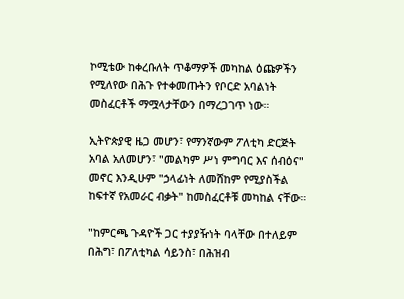ኮሚቴው ከቀረቡለት ጥቆማዎች መካከል ዕጩዎችን የሚለየው በሕጉ የተቀመጡትን የቦርድ አባልነት መስፈርቶች ማሟላታቸውን በማረጋገጥ ነው።

ኢትዮጵያዊ ዜጋ መሆን፣ የማንኛውም ፖለቲካ ድርጅት አባል አለመሆን፣ "መልካም ሥነ ምግባር እና ሰብዕና" መኖር እንዲሁም "ኃላፊነት ለመሸከም የሚያስችል ከፍተኛ የአመራር ብቃት" ከመስፈርቶቹ መካከል ናቸው።

"ከምርጫ ጉዳዮች ጋር ተያያዥነት ባላቸው በተለይም በሕግ፣ በፖለቲካል ሳይንስ፣ በሕዝብ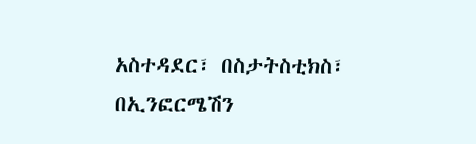አስተዳደር፣ በስታትስቲክስ፣ በኢንፎርሜሽን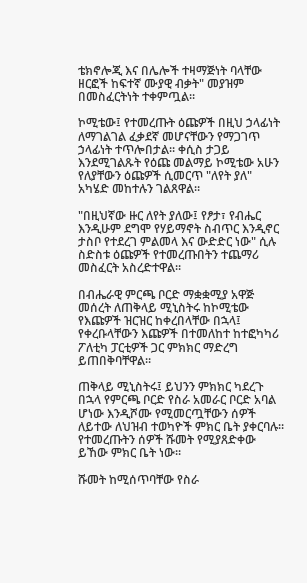ቴክኖሎጂ እና በሌሎች ተዛማጅነት ባላቸው ዘርፎች ከፍተኛ ሙያዊ ብቃት" መያዝም በመስፈርትነት ተቀምጧል።

ኮሚቴው፤ የተመረጡት ዕጩዎች በዚህ ኃላፊነት ለማገልገል ፈቃደኛ መሆናቸውን የማጋገጥ ኃላፊነት ተጥሎበታል። ቀሲስ ታጋይ እንደሚገልጹት የዕጩ መልማይ ኮሚቴው አሁን የለያቸውን ዕጩዎች ሲመርጥ "ለየት ያለ" አካሄድ መከተሉን ገልጸዋል።

"በዚህኛው ዙር ለየት ያለው፤ የፆታ፣ የብሔር እንዲሁም ደግሞ የሃይማኖት ስብጥር እንዲኖር ታስቦ የተደረገ ምልመላ እና ውድድር ነው" ሲሉ ስድስቱ ዕጩዎች የተመረጡበትን ተጨማሪ መስፈርት አስረድተዋል።

በብሔራዊ ምርጫ ቦርድ ማቋቋሚያ አዋጅ መሰረት ለጠቅላይ ሚኒስትሩ ከኮሚቴው የእጩዎች ዝርዝር ከቀረበላቸው በኋላ፤ የቀረቡላቸውን እጩዎች በተመለከተ ከተፎካካሪ ፖለቲካ ፓርቲዎች ጋር ምክክር ማድረግ ይጠበቅባቸዋል።

ጠቅላይ ሚኒስትሩ፤ ይህንን ምክክር ካደረጉ በኋላ የምርጫ ቦርድ የስራ አመራር ቦርድ አባል ሆነው እንዲሾሙ የሚመርጧቸውን ሰዎች ለይተው ለህዝብ ተወካዮች ምክር ቤት ያቀርባሉ። የተመረጡትን ሰዎች ሹመት የሚያጸድቀው ይኸው ምክር ቤት ነው።

ሹመት ከሚሰጥባቸው የስራ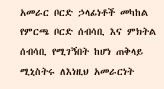አመራር ቦርድ ኃላፊነቶች መካከል የምርጫ ቦርድ ሰብሳቢ እና ምክትል ሰብሳቢ የሚገኝበት ከሆነ ጠቅላይ ሚኒስትሩ ለእነዚህ አመራርነት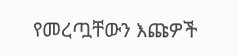የመረጧቸውን እጩዎች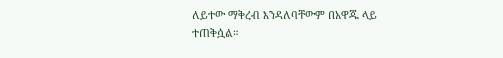ለይተው ማቅረብ እንዳለባቸውም በአዋጁ ላይ ተጠቅሷል።